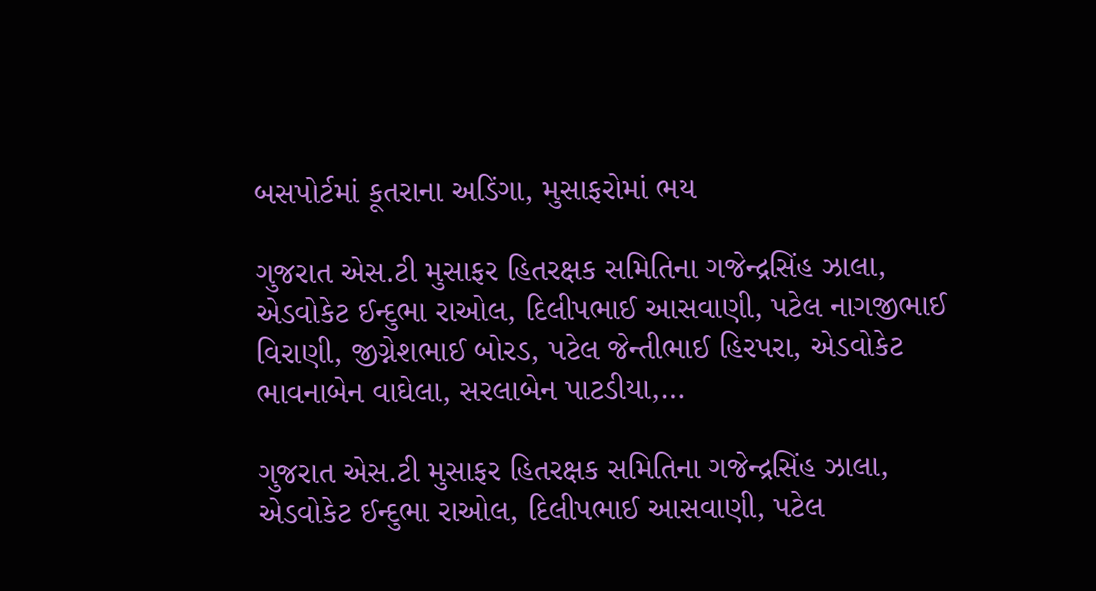બસપોર્ટમાં કૂતરાના અડિંગા, મુસાફરોમાં ભય

ગુજરાત એસ.ટી મુસાફર હિતરક્ષક સમિતિના ગજેન્દ્રસિંહ ઝાલા, એડવોકેટ ઈન્દુભા રાઓલ, દિલીપભાઈ આસવાણી, પટેલ નાગજીભાઈ વિરાણી, જીગ્નેશભાઈ બોરડ, પટેલ જેન્તીભાઈ હિરપરા, એડવોકેટ ભાવનાબેન વાઘેલા, સરલાબેન પાટડીયા,…

ગુજરાત એસ.ટી મુસાફર હિતરક્ષક સમિતિના ગજેન્દ્રસિંહ ઝાલા, એડવોકેટ ઈન્દુભા રાઓલ, દિલીપભાઈ આસવાણી, પટેલ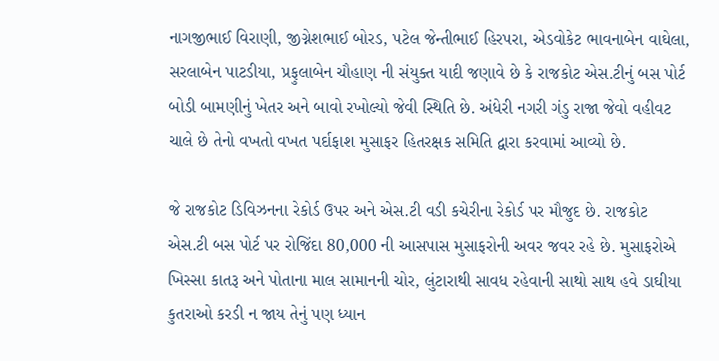નાગજીભાઈ વિરાણી, જીગ્નેશભાઈ બોરડ, પટેલ જેન્તીભાઈ હિરપરા, એડવોકેટ ભાવનાબેન વાઘેલા, સરલાબેન પાટડીયા, પ્રફુલાબેન ચૌહાણ ની સંયુક્ત યાદી જણાવે છે કે રાજકોટ એસ.ટીનું બસ પોર્ટ બોડી બામણીનું ખેતર અને બાવો રખોલ્યો જેવી સ્થિતિ છે. અંધેરી નગરી ગંડુ રાજા જેવો વહીવટ ચાલે છે તેનો વખતો વખત પર્દાફાશ મુસાફર હિતરક્ષક સમિતિ દ્વારા કરવામાં આવ્યો છે.

જે રાજકોટ ડિવિઝનના રેકોર્ડ ઉપર અને એસ.ટી વડી કચેરીના રેકોર્ડ પર મૌજુદ છે. રાજકોટ એસ.ટી બસ પોર્ટ પર રોજિંદા 80,000 ની આસપાસ મુસાફરોની અવર જવર રહે છે. મુસાફરોએ ખિસ્સા કાતરૂ અને પોતાના માલ સામાનની ચોર, લુંટારાથી સાવધ રહેવાની સાથો સાથ હવે ડાઘીયા કુતરાઓ કરડી ન જાય તેનું પણ ધ્યાન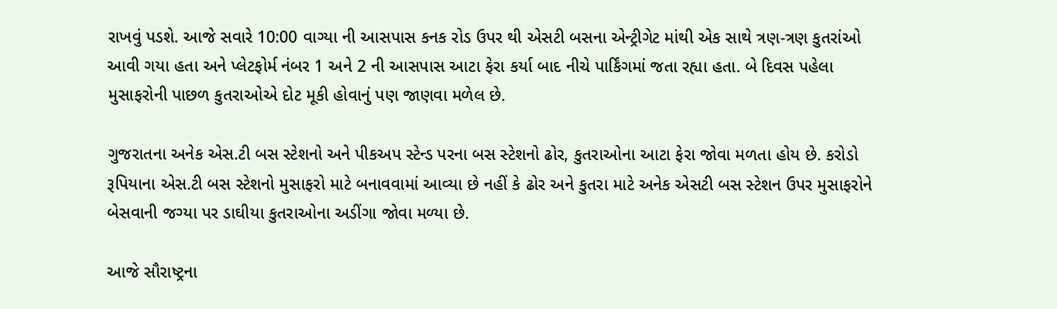રાખવું પડશે. આજે સવારે 10:00 વાગ્યા ની આસપાસ કનક રોડ ઉપર થી એસટી બસના એન્ટ્રીગેટ માંથી એક સાથે ત્રણ-ત્રણ કુતરાંઓ આવી ગયા હતા અને પ્લેટફોર્મ નંબર 1 અને 2 ની આસપાસ આટા ફેરા કર્યા બાદ નીચે પાર્કિંગમાં જતા રહ્યા હતા. બે દિવસ પહેલા મુસાફરોની પાછળ કુતરાઓએ દોટ મૂકી હોવાનું પણ જાણવા મળેલ છે.

ગુજરાતના અનેક એસ.ટી બસ સ્ટેશનો અને પીકઅપ સ્ટેન્ડ પરના બસ સ્ટેશનો ઢોર, કુતરાઓના આટા ફેરા જોવા મળતા હોય છે. કરોડો રૂપિયાના એસ.ટી બસ સ્ટેશનો મુસાફરો માટે બનાવવામાં આવ્યા છે નહીં કે ઢોર અને કુતરા માટે અનેક એસટી બસ સ્ટેશન ઉપર મુસાફરોને બેસવાની જગ્યા પર ડાઘીયા કુતરાઓના અડીંગા જોવા મળ્યા છે.

આજે સૌરાષ્ટ્રના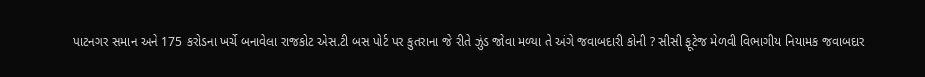પાટનગર સમાન અને 175 કરોડના ખર્ચે બનાવેલા રાજકોટ એસ.ટી બસ પોર્ટ પર કુતરાના જે રીતે ઝુંડ જોવા મળ્યા તે અંગે જવાબદારી કોની ? સીસી ફૂટેજ મેળવી વિભાગીય નિયામક જવાબદાર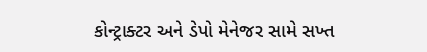કોન્ટ્રાક્ટર અને ડેપો મેનેજર સામે સખ્ત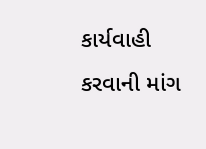કાર્યવાહી કરવાની માંગ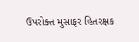ઉપરોક્ત મુસાફર હિતરક્ષક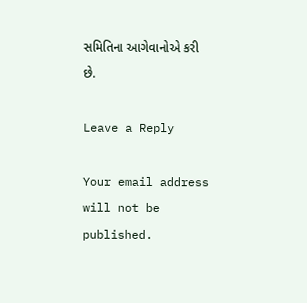સમિતિના આગેવાનોએ કરી છે.

Leave a Reply

Your email address will not be published.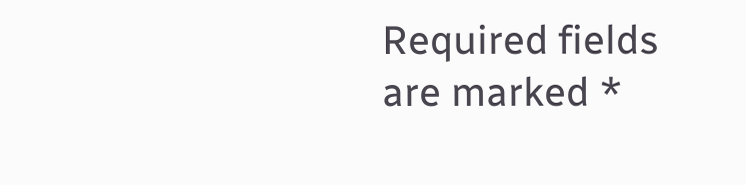Required fields are marked *